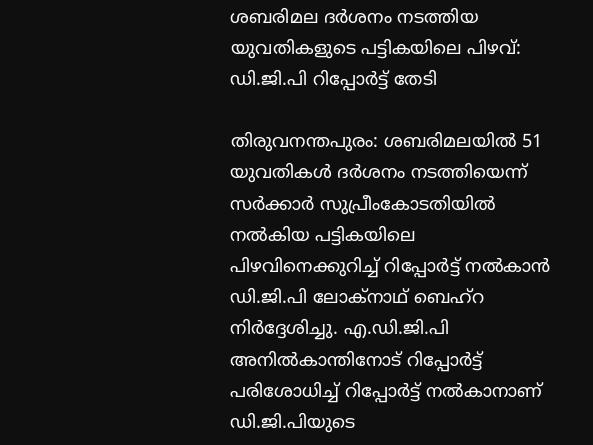ശബരിമല ദര്‍ശനം നടത്തിയ യുവതികളുടെ പട്ടികയിലെ പിഴവ്: ഡി.ജി.പി റിപ്പോര്‍ട്ട് തേടി

തിരുവനന്തപുരം: ശബരിമലയില്‍ 51 യുവതികള്‍ ദര്‍ശനം നടത്തിയെന്ന് സര്‍ക്കാര്‍ സുപ്രീംകോടതിയില്‍ നല്‍കിയ പട്ടികയിലെ പിഴവിനെക്കുറിച്ച്‌ റിപ്പോര്‍ട്ട് നല്‍കാന്‍ ഡി.ജി.പി ലോക്‌നാഥ് ബെഹ്‌റ നിര്‍ദ്ദേശിച്ചു. എ.ഡി.ജി.പി അനില്‍കാന്തിനോട് റിപ്പോര്‍ട്ട് പരിശോധിച്ച്‌ റിപ്പോര്‍ട്ട് നല്‍കാനാണ് ഡി.ജി.പിയുടെ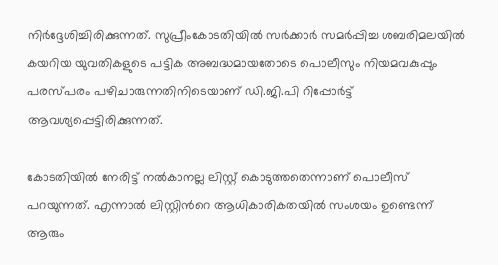നിര്‍ദ്ദേശിച്ചിരിക്കുന്നത്. സുപ്രീംകോടതിയില്‍ സര്‍ക്കാര്‍ സമര്‍പ്പിച്ച ശബരിമലയില്‍ കയറിയ യുവതികളുടെ പട്ടിക അബദ്ധമായതോടെ പൊലീസും നിയമവകുപ്പും പരസ്‌പരം പഴിചാരുന്നതിനിടെയാണ് ഡി.ജി.പി റിപ്പോര്‍ട്ട് ആവശ്യപ്പെട്ടിരിക്കുന്നത്.

കോടതിയില്‍ നേരിട്ട് നല്‍കാനല്ല ലിസ്റ്റ് കൊടുത്തതെന്നാണ് പൊലീസ് പറയുന്നത്. എന്നാല്‍ ലിസ്റ്റിന്‍റെ ആധികാരികതയില്‍ സംശയം ഉണ്ടെന്ന് ആരും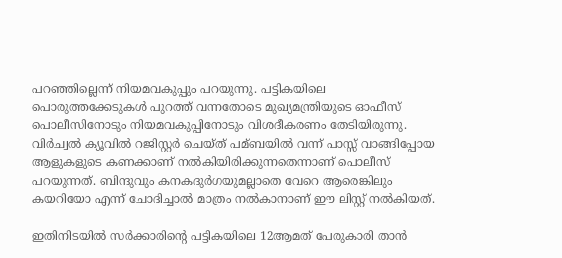പറഞ്ഞില്ലെന്ന് നിയമവകുപ്പും പറയുന്നു. പട്ടികയിലെ പൊരുത്തക്കേടുകള്‍ പുറത്ത് വന്നതോടെ മുഖ്യമന്ത്രിയുടെ ഓഫീസ് പൊലീസിനോടും നിയമവകുപ്പിനോടും വിശദീകരണം തേടിയിരുന്നു. വിര്‍ച്വല്‍ ക്യൂവില്‍ റജിസ്റ്റര്‍ ചെയ്ത് പമ്ബയില്‍ വന്ന് പാസ്സ് വാങ്ങിപ്പോയ ആളുകളുടെ കണക്കാണ് നല്‍കിയിരിക്കുന്നതെന്നാണ് പൊലീസ് പറയുന്നത്. ബിന്ദുവും കനകദുര്‍ഗയുമല്ലാതെ വേറെ ആരെങ്കിലും കയറിയോ എന്ന് ചോദിച്ചാല്‍ മാത്രം നല്‍കാനാണ് ഈ ലിസ്റ്റ് നല്‍കിയത്.

ഇതിനിടയില്‍ സര്‍ക്കാരിന്റെ പട്ടികയിലെ 12ആമത് പേരുകാരി താന്‍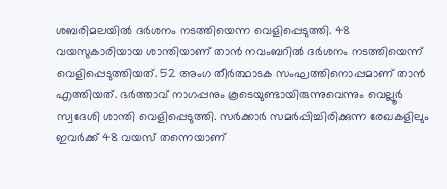ശബരിമലയില്‍ ദര്‍ശനം നടത്തിയെന്ന വെളിപ്പെടുത്തി. 48 വയസുകാരിയായ ശാന്തിയാണ് താന്‍ നവംബറില്‍ ദര്‍ശനം നടത്തിയെന്ന് വെളിപ്പെടുത്തിയത്. 52 അംഗ തീര്‍ത്ഥാടക സംഘത്തിനൊപ്പമാണ് താന്‍ എത്തിയത്. ഭര്‍ത്താവ് നാഗപ്പനും കൂടെയുണ്ടായിരുന്നുവെന്നും വെല്ലൂര്‍ സ്വദേശി ശാന്തി വെളിപ്പെടുത്തി. സര്‍ക്കാര്‍ സമര്‍പ്പിച്ചിരിക്കുന്ന രേഖകളിലും ഇവര്‍ക്ക് 48 വയസ് തന്നെയാണ്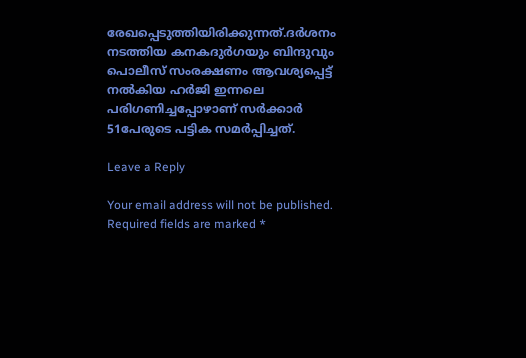രേഖപ്പെടുത്തിയിരിക്കുന്നത്.ദര്‍ശനം നടത്തിയ കനകദുര്‍ഗയും ബിന്ദുവും പൊലീസ് സംരക്ഷണം ആവശ്യപ്പെട്ട് നല്‍കിയ ഹര്‍ജി ഇന്നലെ പരിഗണിച്ചപ്പോഴാണ് സര്‍ക്കാര്‍ 51പേരുടെ പട്ടിക സമര്‍പ്പിച്ചത്.

Leave a Reply

Your email address will not be published. Required fields are marked *